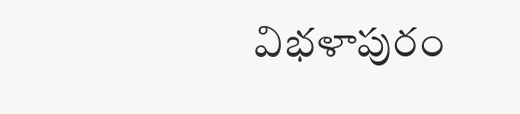విభళాపురం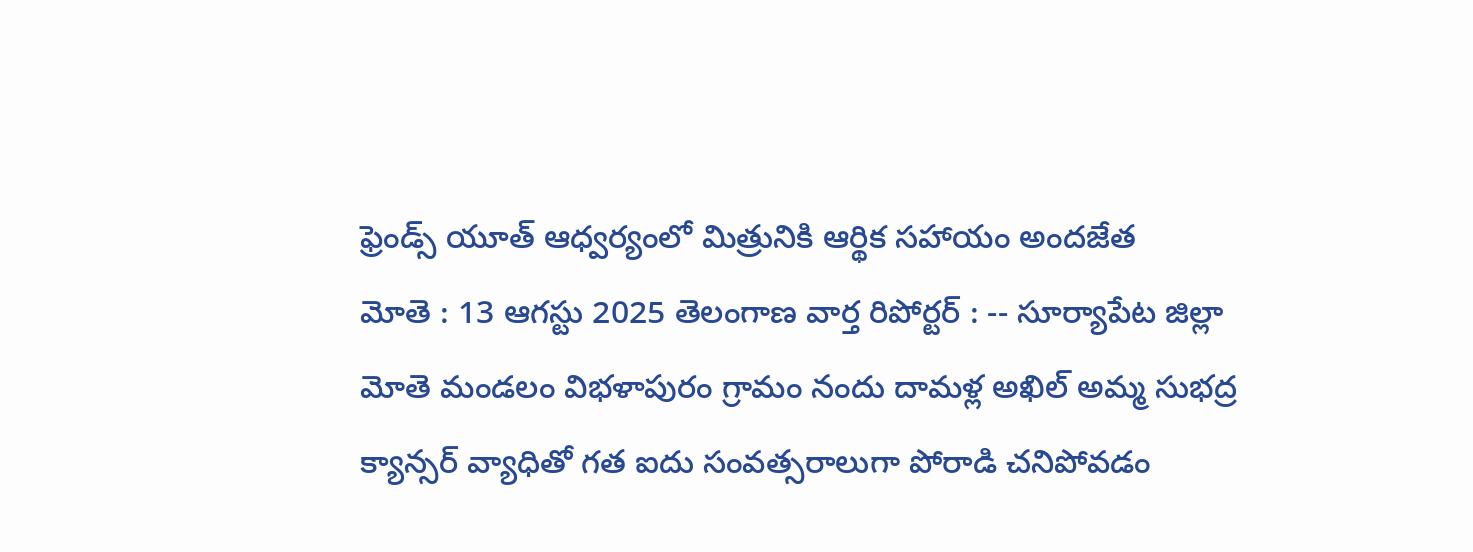ఫ్రెండ్స్ యూత్ ఆధ్వర్యంలో మిత్రునికి ఆర్థిక సహాయం అందజేత
మోతె : 13 ఆగస్టు 2025 తెలంగాణ వార్త రిపోర్టర్ : -- సూర్యాపేట జిల్లా మోతె మండలం విభళాపురం గ్రామం నందు దామళ్ల అఖిల్ అమ్మ సుభద్ర క్యాన్సర్ వ్యాధితో గత ఐదు సంవత్సరాలుగా పోరాడి చనిపోవడం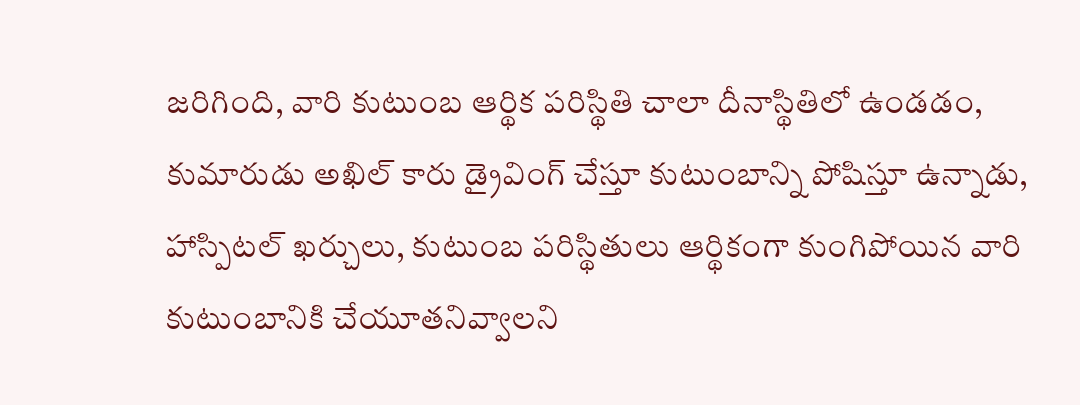జరిగింది, వారి కుటుంబ ఆర్థిక పరిస్థితి చాలా దీనాస్థితిలో ఉండడం, కుమారుడు అఖిల్ కారు డ్రైవింగ్ చేస్తూ కుటుంబాన్ని పోషిస్తూ ఉన్నాడు, హాస్పిటల్ ఖర్చులు, కుటుంబ పరిస్థితులు ఆర్థికంగా కుంగిపోయిన వారి కుటుంబానికి చేయూతనివ్వాలని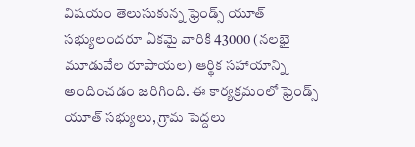విషయం తెలుసుకున్న ఫ్రెండ్స్ యూత్ సభ్యులందరూ ఏకమై వారికి 43000 (నలభై మూడువేల రూపాయల) ఆర్థిక సహాయాన్ని అందించడం జరిగింది. ఈ కార్యక్రమంలో ఫ్రెండ్స్ యూత్ సభ్యులు, గ్రామ పెద్దలు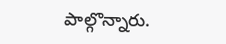పాల్గొన్నారు.